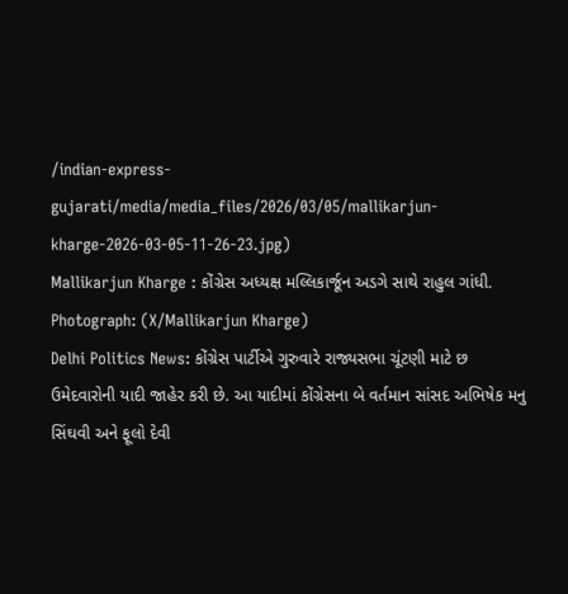/indian-express-gujarati/media/media_files/2026/03/05/mallikarjun-kharge-2026-03-05-11-26-23.jpg)
Mallikarjun Kharge : કોંગ્રેસ અધ્યક્ષ મલ્લિકાર્જૂન અડગે સાથે રાહુલ ગાંધી. Photograph: (X/Mallikarjun Kharge)
Delhi Politics News: કોંગ્રેસ પાર્ટીએ ગુરુવારે રાજ્યસભા ચૂંટણી માટે છ ઉમેદવારોની યાદી જાહેર કરી છે. આ યાદીમાં કોંગ્રેસના બે વર્તમાન સાંસદ અભિષેક મનુ સિંઘવી અને ફૂલો દેવી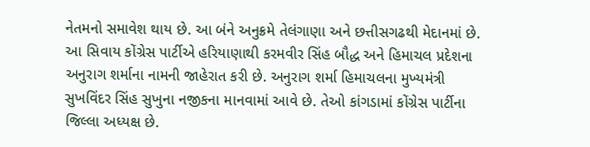નેતમનો સમાવેશ થાય છે. આ બંને અનુક્રમે તેલંગાણા અને છત્તીસગઢથી મેદાનમાં છે.
આ સિવાય કોંગ્રેસ પાર્ટીએ હરિયાણાથી કરમવીર સિંહ બૌદ્ધ અને હિમાચલ પ્રદેશના અનુરાગ શર્માના નામની જાહેરાત કરી છે. અનુરાગ શર્મા હિમાચલના મુખ્યમંત્રી સુખવિંદર સિંહ સુખુના નજીકના માનવામાં આવે છે. તેઓ કાંગડામાં કોંગ્રેસ પાર્ટીના જિલ્લા અધ્યક્ષ છે.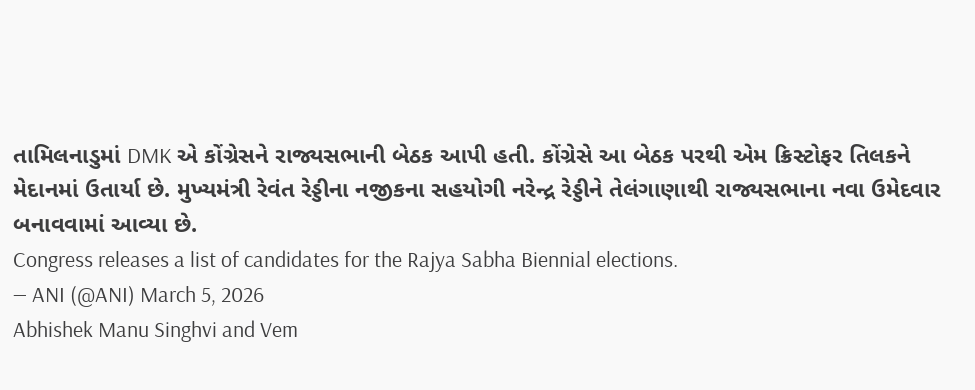તામિલનાડુમાં DMK એ કોંગ્રેસને રાજ્યસભાની બેઠક આપી હતી. કોંગ્રેસે આ બેઠક પરથી એમ ક્રિસ્ટોફર તિલકને મેદાનમાં ઉતાર્યા છે. મુખ્યમંત્રી રેવંત રેડ્ડીના નજીકના સહયોગી નરેન્દ્ર રેડ્ડીને તેલંગાણાથી રાજ્યસભાના નવા ઉમેદવાર બનાવવામાં આવ્યા છે.
Congress releases a list of candidates for the Rajya Sabha Biennial elections.
— ANI (@ANI) March 5, 2026
Abhishek Manu Singhvi and Vem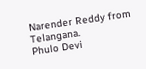Narender Reddy from Telangana.
Phulo Devi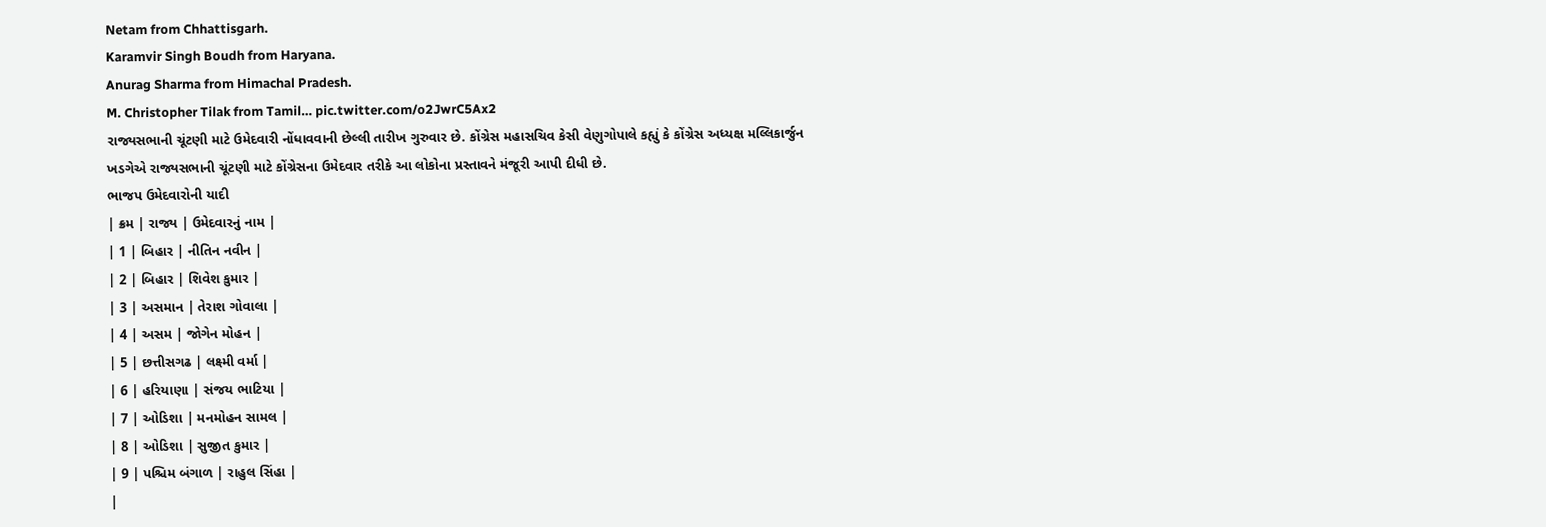Netam from Chhattisgarh.
Karamvir Singh Boudh from Haryana.
Anurag Sharma from Himachal Pradesh.
M. Christopher Tilak from Tamil… pic.twitter.com/o2JwrC5Ax2
રાજ્યસભાની ચૂંટણી માટે ઉમેદવારી નોંધાવવાની છેલ્લી તારીખ ગુરુવાર છે. કોંગ્રેસ મહાસચિવ કેસી વેણુગોપાલે કહ્યું કે કોંગ્રેસ અધ્યક્ષ મલ્લિકાર્જુન ખડગેએ રાજ્યસભાની ચૂંટણી માટે કોંગ્રેસના ઉમેદવાર તરીકે આ લોકોના પ્રસ્તાવને મંજૂરી આપી દીધી છે.
ભાજપ ઉમેદવારોની યાદી
| ક્રમ | રાજ્ય | ઉમેદવારનું નામ |
| 1 | બિહાર | નીતિન નવીન |
| 2 | બિહાર | શિવેશ કુમાર |
| 3 | અસમાન | તેરાશ ગોવાલા |
| 4 | અસમ | જોગેન મોહન |
| 5 | છત્તીસગઢ | લક્ષ્મી વર્મા |
| 6 | હરિયાણા | સંજય ભાટિયા |
| 7 | ઓડિશા | મનમોહન સામલ |
| 8 | ઓડિશા | સુજીત કુમાર |
| 9 | પશ્ચિમ બંગાળ | રાહુલ સિંહા |
|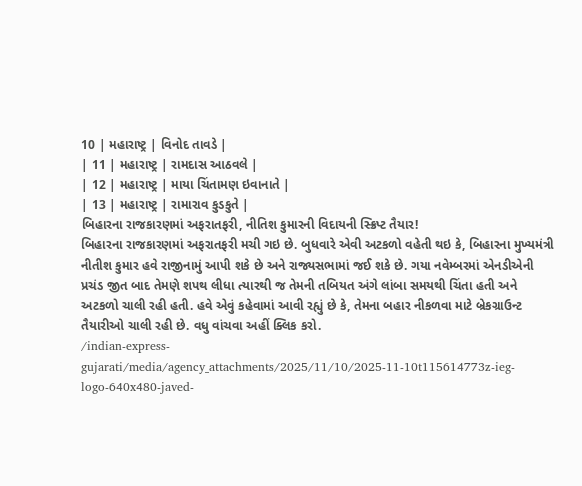10 | મહારાષ્ટ્ર | વિનોદ તાવડે |
| 11 | મહારાષ્ટ્ર | રામદાસ આઠવલે |
| 12 | મહારાષ્ટ્ર | માયા ચિંતામણ ઇવાનાતે |
| 13 | મહારાષ્ટ્ર | રામારાવ કુડકુતે |
બિહારના રાજકારણમાં અફરાતફરી, નીતિશ કુમારની વિદાયની સ્ક્રિપ્ટ તૈયાર!
બિહારના રાજકારણમાં અફરાતફરી મચી ગઇ છે. બુધવારે એવી અટકળો વહેતી થઇ કે, બિહારના મુખ્યમંત્રી નીતીશ કુમાર હવે રાજીનામું આપી શકે છે અને રાજ્યસભામાં જઈ શકે છે. ગયા નવેમ્બરમાં એનડીએની પ્રચંડ જીત બાદ તેમણે શપથ લીધા ત્યારથી જ તેમની તબિયત અંગે લાંબા સમયથી ચિંતા હતી અને અટકળો ચાલી રહી હતી. હવે એવું કહેવામાં આવી રહ્યું છે કે, તેમના બહાર નીકળવા માટે બ્રેકગ્રાઉન્ટ તૈયારીઓ ચાલી રહી છે. વધુ વાંચવા અહીં ક્લિક કરો.
/indian-express-gujarati/media/agency_attachments/2025/11/10/2025-11-10t115614773z-ieg-logo-640x480-javed-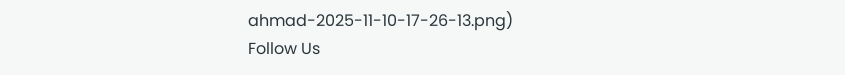ahmad-2025-11-10-17-26-13.png)
Follow Us